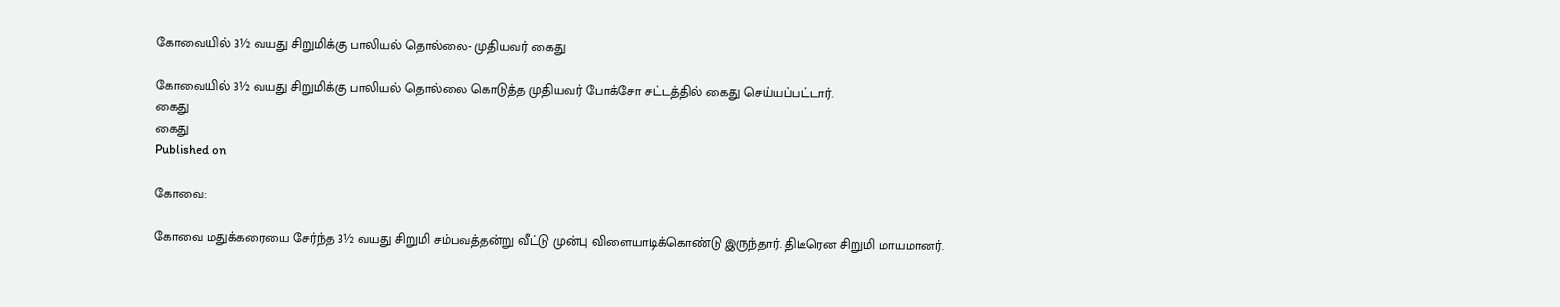கோவையில் 3½ வயது சிறுமிக்கு பாலியல் தொல்லை- முதியவர் கைது

கோவையில் 3½ வயது சிறுமிக்கு பாலியல் தொல்லை கொடுத்த முதியவர் போக்சோ சட்டத்தில் கைது செய்யப்பட்டார்.
கைது
கைது
Published on

கோவை:

கோவை மதுக்கரையை சேர்ந்த 3½ வயது சிறுமி சம்பவத்தன்று வீட்டு முன்பு விளையாடிக்கொண்டு இருந்தார். திடீரென சிறுமி மாயமானர்.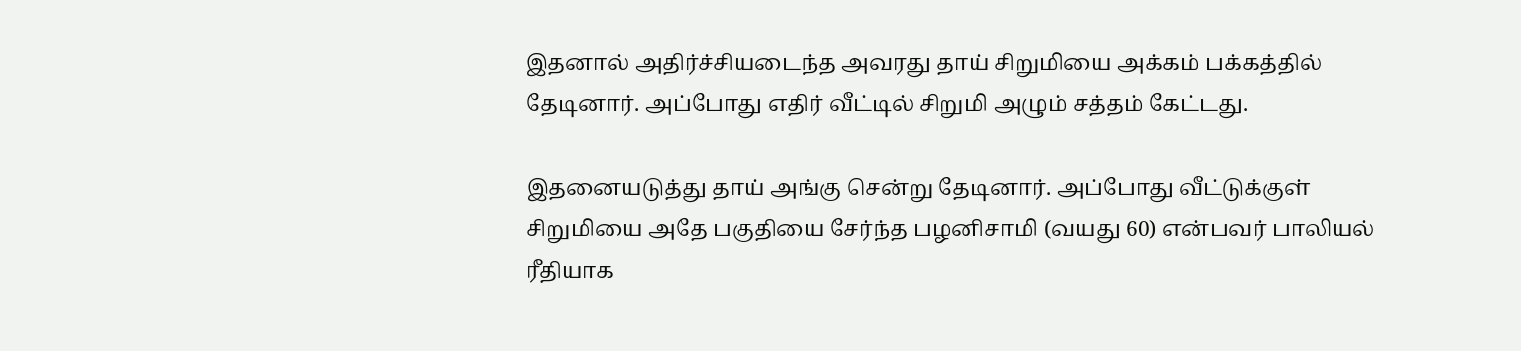இதனால் அதிர்ச்சியடைந்த அவரது தாய் சிறுமியை அக்கம் பக்கத்தில் தேடினார். அப்போது எதிர் வீட்டில் சிறுமி அழும் சத்தம் கேட்டது.

இதனையடுத்து தாய் அங்கு சென்று தேடினார். அப்போது வீட்டுக்குள் சிறுமியை அதே பகுதியை சேர்ந்த பழனிசாமி (வயது 60) என்பவர் பாலியல் ரீதியாக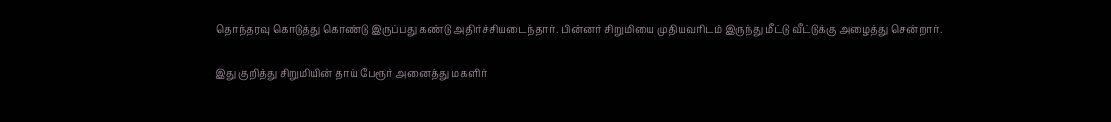தொந்தரவு கொடுத்து கொண்டு இருப்பது கண்டு அதிர்ச்சியடைந்தார். பின்னர் சிறுமியை முதியவரிடம் இருந்து மீட்டு வீட்டுக்கு அழைத்து சென்றார்.

இது குறித்து சிறுமியின் தாய் பேரூர் அனைத்து மகளிர்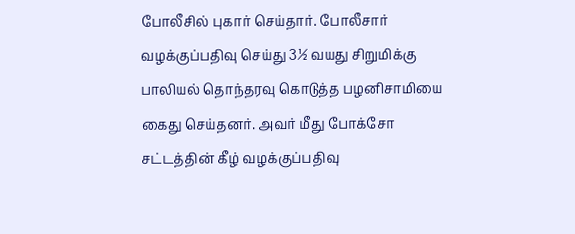போலீசில் புகார் செய்தார். போலீசார் வழக்குப்பதிவு செய்து 3½ வயது சிறுமிக்கு பாலியல் தொந்தரவு கொடுத்த பழனிசாமியை கைது செய்தனர். அவர் மீது போக்சோ சட்டத்தின் கீழ் வழக்குப்பதிவு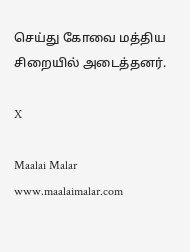செய்து கோவை மத்திய சிறையில் அடைத்தனர்.

X

Maalai Malar
www.maalaimalar.com